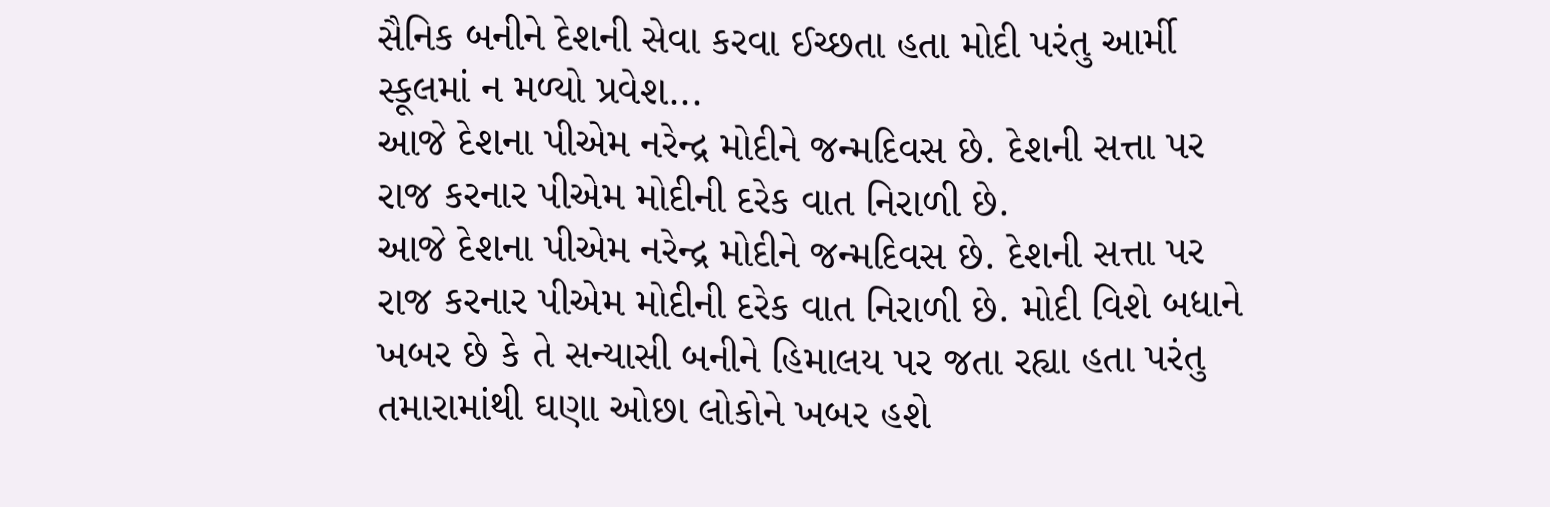સૈનિક બનીને દેશની સેવા કરવા ઈચ્છતા હતા મોદી પરંતુ આર્મી સ્કૂલમાં ન મળ્યો પ્રવેશ...
આજે દેશના પીએમ નરેન્દ્ર મોદીને જન્મદિવસ છે. દેશની સત્તા પર રાજ કરનાર પીએમ મોદીની દરેક વાત નિરાળી છે.
આજે દેશના પીએમ નરેન્દ્ર મોદીને જન્મદિવસ છે. દેશની સત્તા પર રાજ કરનાર પીએમ મોદીની દરેક વાત નિરાળી છે. મોદી વિશે બધાને ખબર છે કે તે સન્યાસી બનીને હિમાલય પર જતા રહ્યા હતા પરંતુ તમારામાંથી ઘણા ઓછા લોકોને ખબર હશે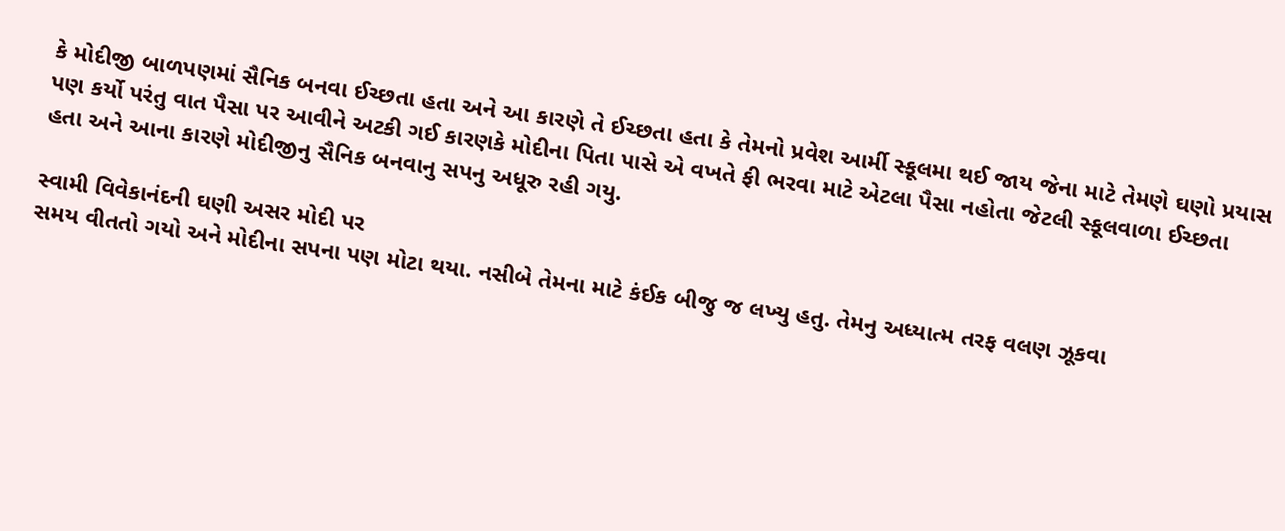કે મોદીજી બાળપણમાં સૈનિક બનવા ઈચ્છતા હતા અને આ કારણે તે ઈચ્છતા હતા કે તેમનો પ્રવેશ આર્મી સ્કૂલમા થઈ જાય જેના માટે તેમણે ઘણો પ્રયાસ પણ કર્યો પરંતુ વાત પૈસા પર આવીને અટકી ગઈ કારણકે મોદીના પિતા પાસે એ વખતે ફી ભરવા માટે એટલા પૈસા નહોતા જેટલી સ્કૂલવાળા ઈચ્છતા હતા અને આના કારણે મોદીજીનુ સૈનિક બનવાનુ સપનુ અધૂરુ રહી ગયુ.

સ્વામી વિવેકાનંદની ઘણી અસર મોદી પર
સમય વીતતો ગયો અને મોદીના સપના પણ મોટા થયા. નસીબે તેમના માટે કંઈક બીજુ જ લખ્યુ હતુ. તેમનુ અધ્યાત્મ તરફ વલણ ઝૂકવા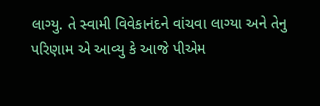લાગ્યુ. તે સ્વામી વિવેકાનંદને વાંચવા લાગ્યા અને તેનુ પરિણામ એ આવ્યુ કે આજે પીએમ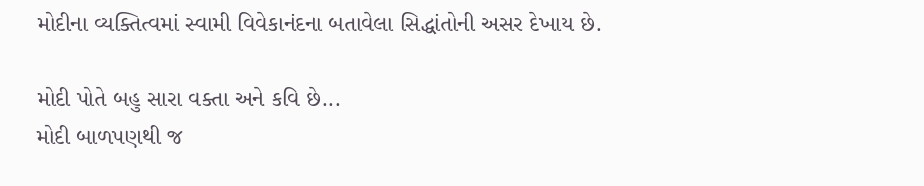મોદીના વ્યક્તિત્વમાં સ્વામી વિવેકાનંદના બતાવેલા સિદ્ધાંતોની અસર દેખાય છે.

મોદી પોતે બહુ સારા વક્તા અને કવિ છે...
મોદી બાળપણથી જ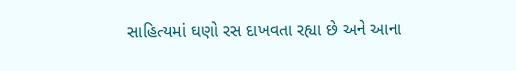સાહિત્યમાં ઘણો રસ દાખવતા રહ્યા છે અને આના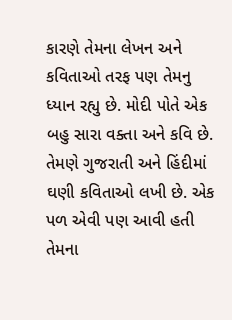કારણે તેમના લેખન અને કવિતાઓ તરફ પણ તેમનુ ધ્યાન રહ્યુ છે. મોદી પોતે એક બહુ સારા વક્તા અને કવિ છે. તેમણે ગુજરાતી અને હિંદીમાં ઘણી કવિતાઓ લખી છે. એક પળ એવી પણ આવી હતી તેમના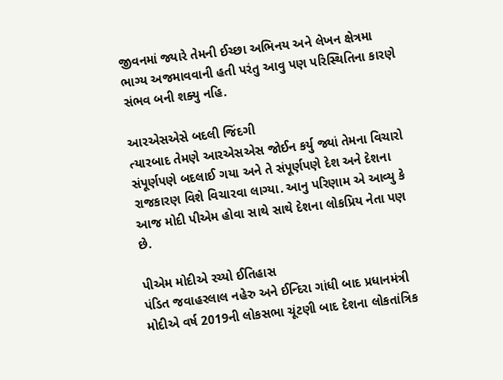જીવનમાં જ્યારે તેમની ઈચ્છા અભિનય અને લેખન ક્ષેત્રમા ભાગ્ય અજમાવવાની હતી પરંતુ આવુ પણ પરિસ્થિતિના કારણે સંભવ બની શક્યુ નહિ.

આરએસએસે બદલી જિંદગી
ત્યારબાદ તેમણે આરએસએસ જોઈન કર્યુ જ્યાં તેમના વિચારો સંપૂર્ણપણે બદલાઈ ગયા અને તે સંપૂર્ણપણે દેશ અને દેશના રાજકારણ વિશે વિચારવા લાગ્યા. આનુ પરિણામ એ આવ્યુ કે આજ મોદી પીએમ હોવા સાથે સાથે દેશના લોકપ્રિય નેતા પણ છે.

પીએમ મોદીએ રચ્યો ઈતિહાસ
પંડિત જવાહરલાલ નહેરુ અને ઈન્દિરા ગાંધી બાદ પ્રધાનમંત્રી મોદીએ વર્ષ 2019ની લોકસભા ચૂંટણી બાદ દેશના લોકતાંત્રિક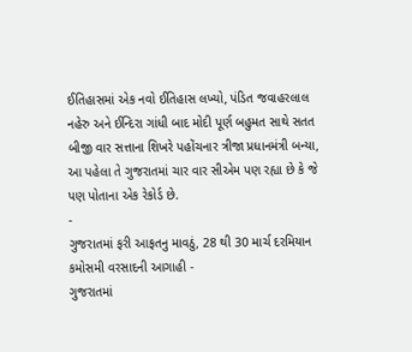ઈતિહાસમાં એક નવો ઈતિહાસ લખ્યો, પંડિત જવાહરલાલ નહેરુ અને ઈન્દિરા ગાંધી બાદ મોદી પૂર્ણ બહુમત સાથે સતત બીજી વાર સત્તાના શિખરે પહોંચનાર ત્રીજા પ્રધાનમંત્રી બન્યા, આ પહેલા તે ગુજરાતમાં ચાર વાર સીએમ પણ રહ્યા છે કે જે પણ પોતાના એક રેકોર્ડ છે.
-
ગુજરાતમાં ફરી આફતનુ માવઠું, 28 થી 30 માર્ચ દરમિયાન કમોસમી વરસાદની આગાહી -
ગુજરાતમાં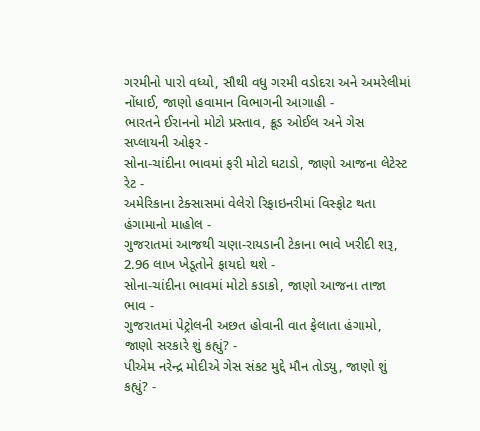ગરમીનો પારો વધ્યો, સૌથી વધુ ગરમી વડોદરા અને અમરેલીમાં નોંધાઈ, જાણો હવામાન વિભાગની આગાહી -
ભારતને ઈરાનનો મોટો પ્રસ્તાવ, ક્રૂડ ઓઈલ અને ગેસ સપ્લાયની ઓફર -
સોના-ચાંદીના ભાવમાં ફરી મોટો ઘટાડો, જાણો આજના લેટેસ્ટ રેટ -
અમેરિકાના ટેક્સાસમાં વેલેરો રિફાઇનરીમાં વિસ્ફોટ થતા હંગામાનો માહોલ -
ગુજરાતમાં આજથી ચણા-રાયડાની ટેકાના ભાવે ખરીદી શરૂ, 2.96 લાખ ખેડૂતોને ફાયદો થશે -
સોના-ચાંદીના ભાવમાં મોટો કડાકો, જાણો આજના તાજા ભાવ -
ગુજરાતમાં પેટ્રોલની અછત હોવાની વાત ફેલાતા હંગામો, જાણો સરકારે શું કહ્યું? -
પીએમ નરેન્દ્ર મોદીએ ગેસ સંકટ મુદ્દે મૌન તોડ્યુ, જાણો શું કહ્યું? -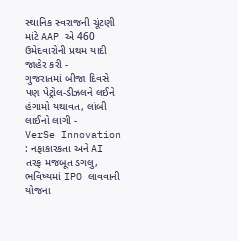સ્થાનિક સ્વરાજની ચૂંટણી માંટે AAP એ 460 ઉમેદવારોની પ્રથમ યાદી જાહેર કરી -
ગુજરાતમાં બીજા દિવસે પણ પેટ્રોલ-ડીઝલને લઈને હંગામો યથાવત, લાંબી લાઈનો લાગી -
VerSe Innovation : નફાકારકતા અને AI તરફ મજબૂત ડગલુ, ભવિષ્યમાં IPO લાવવાની યોજના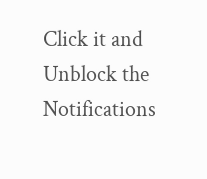Click it and Unblock the Notifications